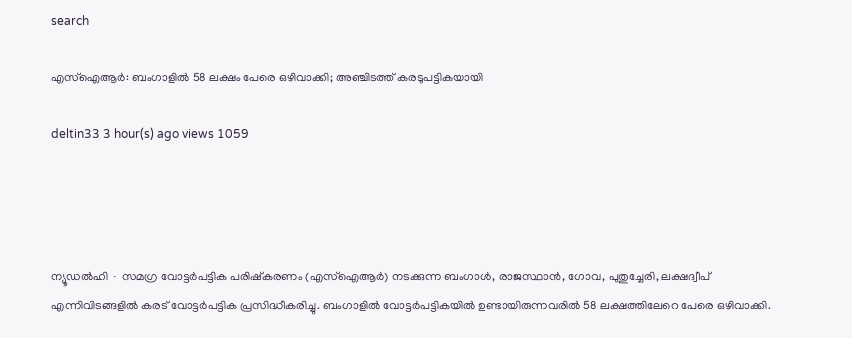search

എസ്ഐആർ: ബംഗാളിൽ 58 ലക്ഷം പേരെ ഒഴിവാക്കി; അഞ്ചിടത്ത് കരടുപട്ടികയായി

deltin33 3 hour(s) ago views 1059




ന്യൂഡൽഹി ∙ സമഗ്ര വോട്ടർപട്ടിക പരിഷ്കരണം (എസ്ഐആർ) നടക്കുന്ന ബംഗാൾ, രാജസ്ഥാൻ, ഗോവ, പുതുച്ചേരി, ലക്ഷദ്വീപ് എന്നിവിടങ്ങളിൽ കരട് വോട്ടർപട്ടിക പ്രസിദ്ധീകരിച്ചു. ബംഗാളിൽ വോട്ടർപട്ടികയിൽ ഉണ്ടായിരുന്നവരിൽ 58 ലക്ഷത്തിലേറെ പേരെ ഒഴിവാക്കി.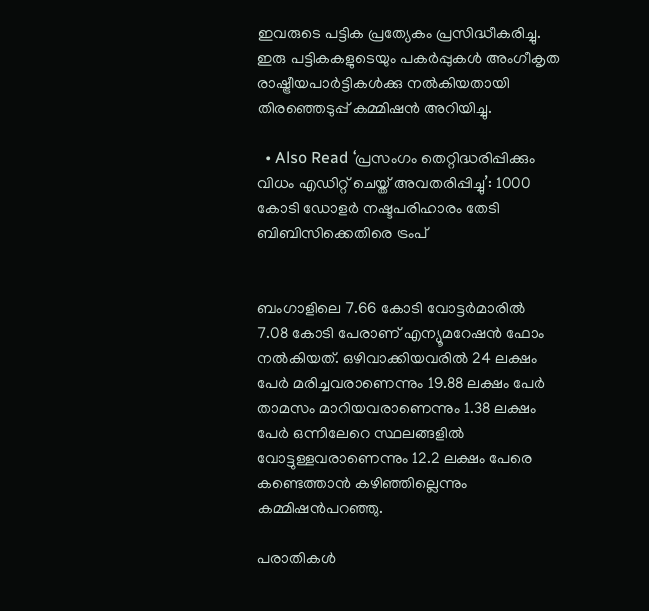ഇവരുടെ പട്ടിക പ്രത്യേകം പ്രസിദ്ധീകരിച്ചു. ഇരു പട്ടികകളുടെയും പകർപ്പുകൾ അംഗീകൃത രാഷ്ട്രീയപാർട്ടികൾക്കു നൽകിയതായി തിരഞ്ഞെടുപ്പ് കമ്മിഷൻ അറിയിച്ചു.

  • Also Read ‘പ്രസംഗം തെറ്റിദ്ധരിപ്പിക്കും വിധം എഡിറ്റ് ചെയ്ത് അവതരിപ്പിച്ചു’: 1000 കോടി ഡോളർ നഷ്ടപരിഹാരം തേടി ബിബിസിക്കെതിരെ ട്രംപ്


ബംഗാളിലെ 7.66 കോടി വോട്ടർമാരിൽ 7.08 കോടി പേരാണ് എന്യൂമറേഷൻ ഫോം നൽകിയത്. ഒഴിവാക്കിയവരിൽ 24 ലക്ഷം പേർ മരിച്ചവരാണെന്നും 19.88 ലക്ഷം പേർ താമസം മാറിയവരാണെന്നും 1.38 ലക്ഷം പേർ ഒന്നിലേറെ സ്ഥലങ്ങളിൽ വോട്ടുള്ളവരാണെന്നും 12.2 ലക്ഷം പേരെ കണ്ടെത്താൻ കഴിഞ്ഞില്ലെന്നും കമ്മിഷൻപറഞ്ഞു.

പരാതികൾ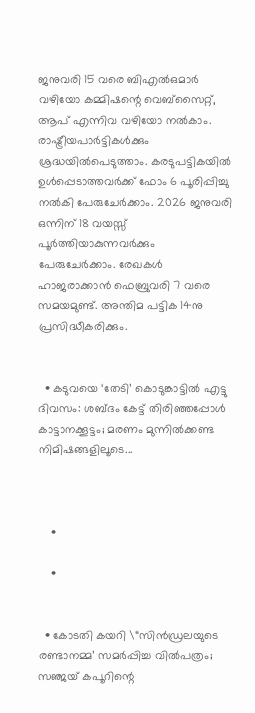ജനുവരി 15 വരെ ബിഎൽഒമാർ വഴിയോ കമ്മിഷന്റെ വെബ്സൈറ്റ്, ആപ് എന്നിവ വഴിയോ നൽകാം. രാഷ്ട്രീയപാർട്ടികൾക്കും ശ്രദ്ധയിൽപെടുത്താം. കരടുപട്ടികയിൽ ഉൾപ്പെടാത്തവർക്ക് ഫോം 6 പൂരിപ്പിച്ചു നൽകി പേരുചേർക്കാം. 2026 ജനുവരി ഒന്നിന് 18 വയസ്സ് പൂർത്തിയാകുന്നവർക്കും പേരുചേർക്കാം. രേഖകൾ ഹാജരാക്കാൻ ഫെബ്രുവരി 7 വരെ സമയമുണ്ട്. അന്തിമ പട്ടിക 14നു പ്രസിദ്ധീകരിക്കും.


  • കടുവയെ ‘തേടി’ കൊടുങ്കാട്ടിൽ എട്ടു ദിവസം: ശബ്ദം കേട്ട് തിരിഞ്ഞപ്പോൾ കാട്ടാനക്കൂട്ടം; മരണം മുന്നിൽക്കണ്ട നിമിഷങ്ങളിലൂടെ...



    •

    •


  • കോടതി കയറി \“സിൻഡ്രലയുടെ രണ്ടാനമ്മ’ സമർപ്പിച്ച വിൽപത്രം; സഞ്ജയ് കപൂറിന്റെ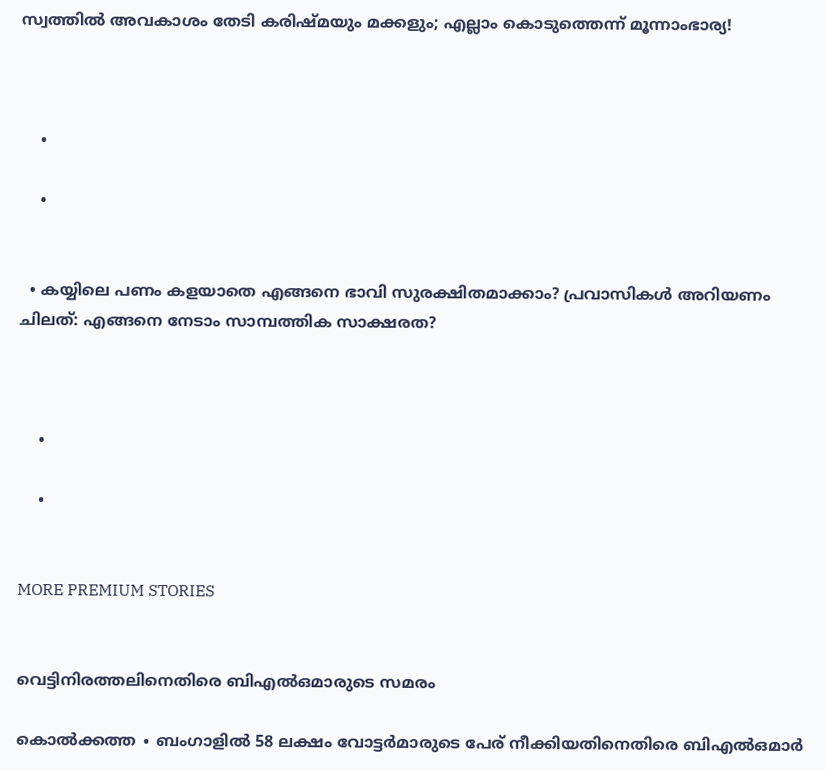സ്വത്തിൽ അവകാശം തേടി കരിഷ്മയും മക്കളും; എല്ലാം കൊടുത്തെന്ന് മൂന്നാംഭാര്യ!



    •

    •


  • കയ്യിലെ പണം കളയാതെ എങ്ങനെ ഭാവി സുരക്ഷിതമാക്കാം? പ്രവാസികൾ അറിയണം ചിലത്: എങ്ങനെ നേടാം സാമ്പത്തിക സാക്ഷരത?



    •

    •


MORE PREMIUM STORIES


വെട്ടിനിരത്തലിനെതിരെ ബിഎൽഒമാരുടെ സമരം

കൊൽക്കത്ത ∙ ബംഗാളിൽ 58 ലക്ഷം വോട്ടർമാരുടെ പേര് നീക്കിയതിനെതിരെ ബിഎൽഒമാർ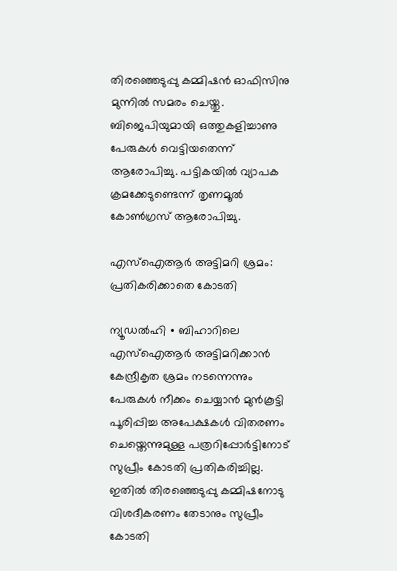തിരഞ്ഞെടുപ്പു കമ്മിഷൻ ഓഫിസിനു മുന്നിൽ സമരം ചെയ്തു. ബിജെപിയുമായി ഒത്തുകളിച്ചാണു പേരുകൾ വെട്ടിയതെന്ന് ആരോപിച്ചു. പട്ടികയിൽ വ്യാപക ക്രമക്കേടുണ്ടെന്ന് തൃണമൂൽ കോൺഗ്രസ് ആരോപിച്ചു.

എസ്ഐആർ അട്ടിമറി ശ്രമം: പ്രതികരിക്കാതെ കോടതി

ന്യൂഡൽഹി ∙ ബിഹാറിലെ എസ്ഐആർ അട്ടിമറിക്കാൻ കേന്ദ്രീകൃത ശ്രമം നടന്നെന്നും പേരുകൾ നീക്കം ചെയ്യാൻ മുൻകൂട്ടി പൂരിപ്പിച്ച അപേക്ഷകൾ വിതരണം ചെയ്തെന്നുമുള്ള പത്രറിപ്പോർട്ടിനോട് സുപ്രീം കോടതി പ്രതികരിച്ചില്ല. ഇതിൽ തിരഞ്ഞെടുപ്പു കമ്മിഷനോടു വിശദീകരണം തേടാനും സുപ്രീം കോടതി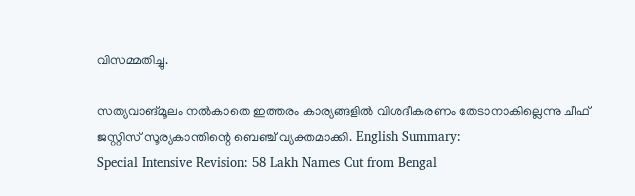വിസമ്മതിച്ചു.

സത്യവാങ്മൂലം നൽകാതെ ഇത്തരം കാര്യങ്ങളിൽ വിശദീകരണം തേടാനാകില്ലെന്നു ചീഫ് ജസ്റ്റിസ് സൂര്യകാന്തിന്റെ ബെഞ്ച് വ്യക്തമാക്കി. English Summary:
Special Intensive Revision: 58 Lakh Names Cut from Bengal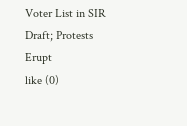Voter List in SIR Draft; Protests Erupt
like (0)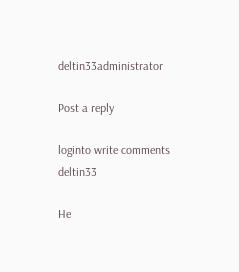deltin33administrator

Post a reply

loginto write comments
deltin33

He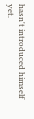hasn't introduced himself yet.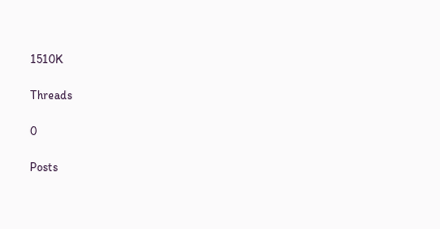1510K

Threads

0

Posts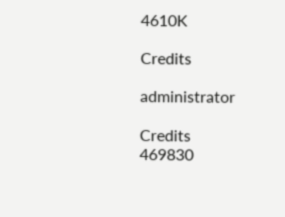4610K

Credits

administrator

Credits
469830